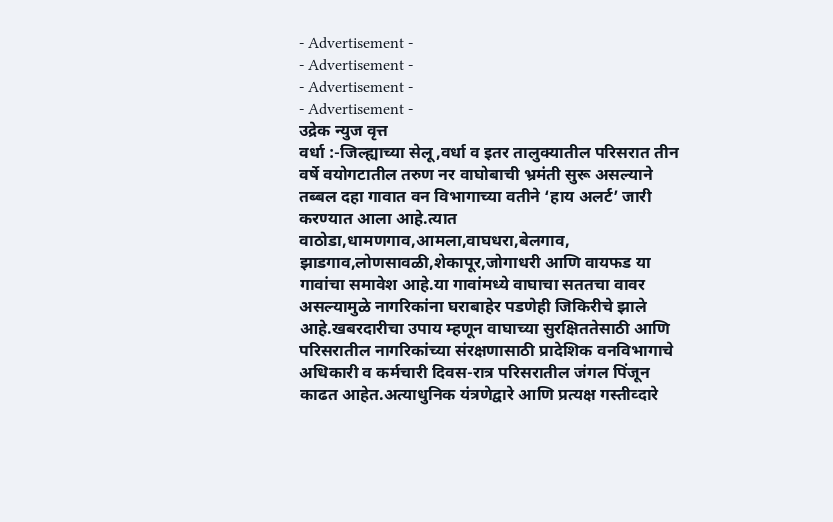- Advertisement -
- Advertisement -
- Advertisement -
- Advertisement -
उद्रेक न्युज वृत्त
वर्धा :-जिल्ह्याच्या सेलू,वर्धा व इतर तालुक्यातील परिसरात तीन वर्षे वयोगटातील तरुण नर वाघोबाची भ्रमंती सुरू असल्याने तब्बल दहा गावात वन विभागाच्या वतीने ‘हाय अलर्ट’ जारी करण्यात आला आहे.त्यात वाठोडा,धामणगाव,आमला,वाघधरा,बेलगाव, झाडगाव,लोणसावळी,शेकापूर,जोगाधरी आणि वायफड या गावांचा समावेश आहे.या गावांमध्ये वाघाचा सततचा वावर असल्यामुळे नागरिकांना घराबाहेर पडणेही जिकिरीचे झाले आहे.खबरदारीचा उपाय म्हणून वाघाच्या सुरक्षिततेसाठी आणि परिसरातील नागरिकांच्या संरक्षणासाठी प्रादेशिक वनविभागाचे अधिकारी व कर्मचारी दिवस-रात्र परिसरातील जंगल पिंजून काढत आहेत.अत्याधुनिक यंत्रणेद्वारे आणि प्रत्यक्ष गस्तीव्दारे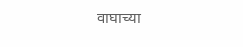वाघाच्या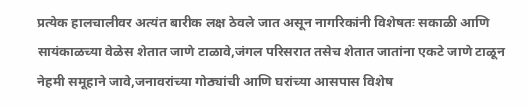प्रत्येक हालचालीवर अत्यंत बारीक लक्ष ठेवले जात असून नागरिकांनी विशेषतः सकाळी आणि सायंकाळच्या वेळेस शेतात जाणे टाळावे,जंगल परिसरात तसेच शेतात जातांना एकटे जाणे टाळून नेहमी समूहाने जावे,जनावरांच्या गोठ्यांची आणि घरांच्या आसपास विशेष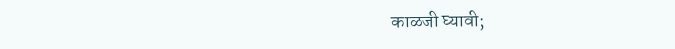काळजी घ्यावी;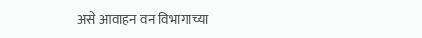असे आवाहन वन विभागाच्या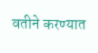वतीने करण्यात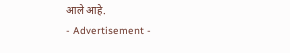आले आहे.
- Advertisement -